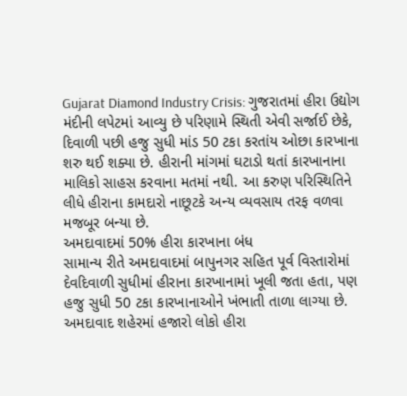Gujarat Diamond Industry Crisis: ગુજરાતમાં હીરા ઉદ્યોગ મંદીની લપેટમાં આવ્યુ છે પરિણામે સ્થિતી એવી સર્જાઈ છેકે, દિવાળી પછી હજુ સુધી માંડ 50 ટકા કરતાંય ઓછા કારખાના શરુ થઈ શક્યા છે. હીરાની માંગમાં ઘટાડો થતાં કારખાનાના માલિકો સાહસ કરવાના મતમાં નથી. આ કરુણ પરિસ્થિતિને લીધે હીરાના કામદારો નાછૂટકે અન્ય વ્યવસાય તરફ વળવા મજબૂર બન્યા છે.
અમદાવાદમાં 50% હીરા કારખાના બંધ
સામાન્ય રીતે અમદાવાદમાં બાપુનગર સહિત પૂર્વ વિસ્તારોમાં દેવદિવાળી સુધીમાં હીરાના કારખાનામાં ખૂલી જતા હતા, પણ હજુ સુધી 50 ટકા કારખાનાઓને ખંભાતી તાળા લાગ્યા છે. અમદાવાદ શહેરમાં હજારો લોકો હીરા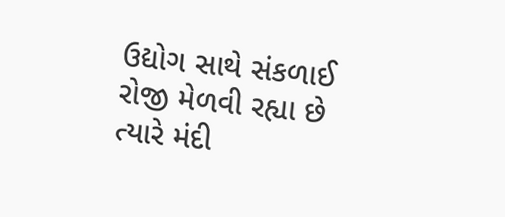ઉદ્યોગ સાથે સંકળાઈ રોજી મેળવી રહ્યા છે ત્યારે મંદી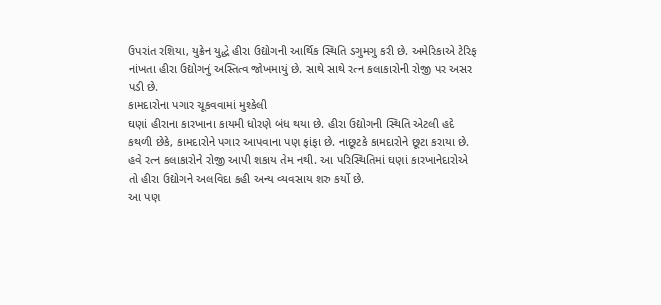ઉપરાંત રશિયા, યુક્રેન યુદ્ધે હીરા ઉદ્યોગની આર્થિક સ્થિતિ ડગુમગુ કરી છે. અમેરિકાએ ટેરિફ નાંખતા હીરા ઉદ્યોગનું અસ્તિત્વ જોખમાયું છે. સાથે સાથે રત્ન કલાકારોની રોજી પર અસર પડી છે.
કામદારોના પગાર ચૂકવવામાં મુશ્કેલી
ઘણાં હીરાના કારખાના કાયમી ધોરણે બંધ થયા છે. હીરા ઉદ્યોગની સ્થિતિ એટલી હદે કથળી છેકે, કામદારોને પગાર આપવાના પણ ફાંફા છે. નાછૂટકે કામદારોને છૂટા કરાયા છે. હવે રત્ન કલાકારોને રોજી આપી શકાય તેમ નથી. આ પરિસ્થિતિમાં ઘણાં કારખાનેદારોએ તો હીરા ઉદ્યોગને અલવિદા કહી અન્ય વ્યવસાય શરુ કર્યો છે.
આ પણ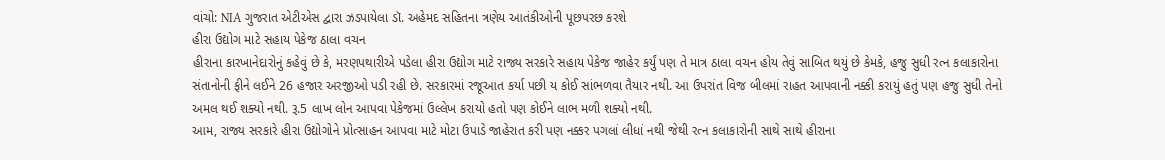વાંચો: NIA ગુજરાત એટીએસ દ્વારા ઝડપાયેલા ડૉ. અહેમદ સહિતના ત્રણેય આતંકીઓની પૂછપરછ કરશે
હીરા ઉદ્યોગ માટે સહાય પેકેજ ઠાલા વચન
હીરાના કારખાનેદારોનું કહેવું છે કે, મરણપથારીએ પડેલા હીરા ઉદ્યોગ માટે રાજ્ય સરકારે સહાય પેકેજ જાહેર કર્યું પણ તે માત્ર ઠાલા વચન હોય તેવું સાબિત થયું છે કેમકે, હજુ સુધી રત્ન કલાકારોના સંતાનોની ફીને લઈને 26 હજાર અરજીઓ પડી રહી છે. સરકારમાં રજૂઆત કર્યા પછી ય કોઈ સાંભળવા તૈયાર નથી. આ ઉપરાંત વિજ બીલમાં રાહત આપવાની નક્કી કરાયું હતું પણ હજુ સુધી તેનો અમલ થઈ શક્યો નથી. રૂ.5 લાખ લોન આપવા પેકેજમાં ઉલ્લેખ કરાયો હતો પણ કોઈને લાભ મળી શક્યો નથી.
આમ, રાજ્ય સરકારે હીરા ઉદ્યોગોને પ્રોત્સાહન આપવા માટે મોટા ઉપાડે જાહેરાત કરી પણ નક્કર પગલાં લીધાં નથી જેથી રત્ન કલાકારોની સાથે સાથે હીરાના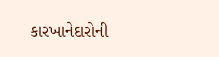કારખાનેદારોની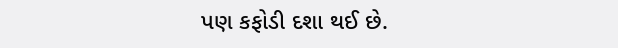પણ કફોડી દશા થઈ છે.